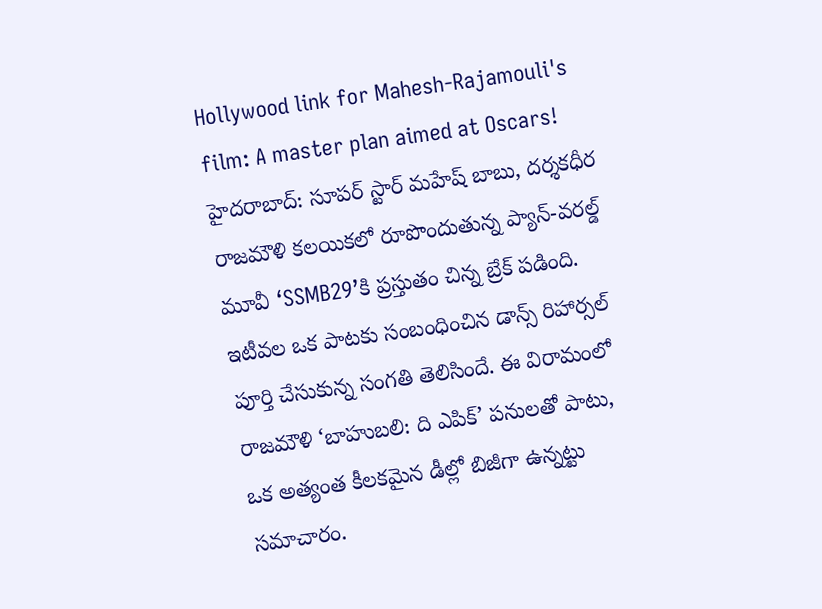Hollywood link for Mahesh-Rajamouli's film: A master plan aimed at Oscars!
హైదరాబాద్: సూపర్ స్టార్ మహేష్ బాబు, దర్శకధీర రాజమౌళి కలయికలో రూపొందుతున్న ప్యాన్-వరల్డ్ మూవీ ‘SSMB29’కి ప్రస్తుతం చిన్న బ్రేక్ పడింది. ఇటీవల ఒక పాటకు సంబంధించిన డాన్స్ రిహార్సల్ పూర్తి చేసుకున్న సంగతి తెలిసిందే. ఈ విరామంలో రాజమౌళి ‘బాహుబలి: ది ఎపిక్’ పనులతో పాటు, ఒక అత్యంత కీలకమైన డీల్లో బిజీగా ఉన్నట్టు సమాచారం.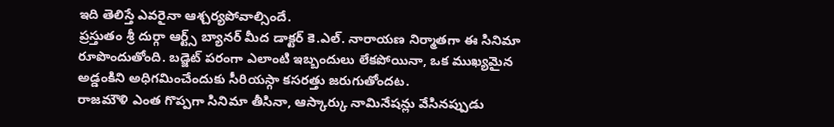ఇది తెలిస్తే ఎవరైనా ఆశ్చర్యపోవాల్సిందే.
ప్రస్తుతం శ్రీ దుర్గా ఆర్ట్స్ బ్యానర్ మీద డాక్టర్ కె.ఎల్. నారాయణ నిర్మాతగా ఈ సినిమా రూపొందుతోంది. బడ్జెట్ పరంగా ఎలాంటి ఇబ్బందులు లేకపోయినా, ఒక ముఖ్యమైన అడ్డంకిని అధిగమించేందుకు సీరియస్గా కసరత్తు జరుగుతోందట.
రాజమౌళి ఎంత గొప్పగా సినిమా తీసినా, ఆస్కార్కు నామినేషన్లు వేసినప్పుడు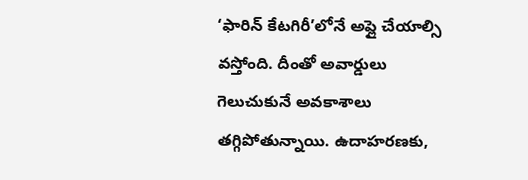‘ఫారిన్ కేటగిరీ’లోనే అప్లై చేయాల్సి వస్తోంది. దీంతో అవార్డులు గెలుచుకునే అవకాశాలు తగ్గిపోతున్నాయి. ఉదాహరణకు,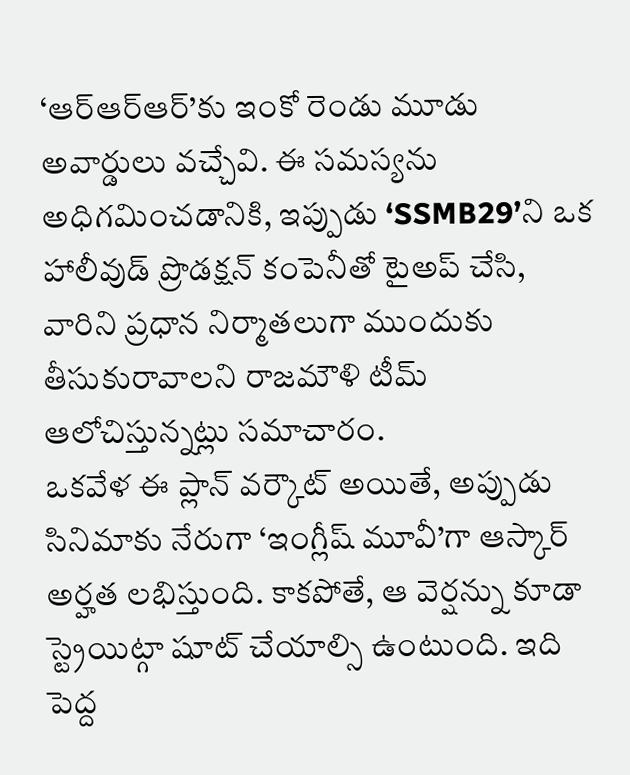‘ఆర్ఆర్ఆర్’కు ఇంకో రెండు మూడు అవార్డులు వచ్చేవి. ఈ సమస్యను అధిగమించడానికి, ఇప్పుడు ‘SSMB29’ని ఒక హాలీవుడ్ ప్రొడక్షన్ కంపెనీతో టైఅప్ చేసి, వారిని ప్రధాన నిర్మాతలుగా ముందుకు తీసుకురావాలని రాజమౌళి టీమ్ ఆలోచిస్తున్నట్లు సమాచారం.
ఒకవేళ ఈ ప్లాన్ వర్కౌట్ అయితే, అప్పుడు సినిమాకు నేరుగా ‘ఇంగ్లీష్ మూవీ’గా ఆస్కార్ అర్హత లభిస్తుంది. కాకపోతే, ఆ వెర్షన్ను కూడా స్ట్రెయిట్గా షూట్ చేయాల్సి ఉంటుంది. ఇది పెద్ద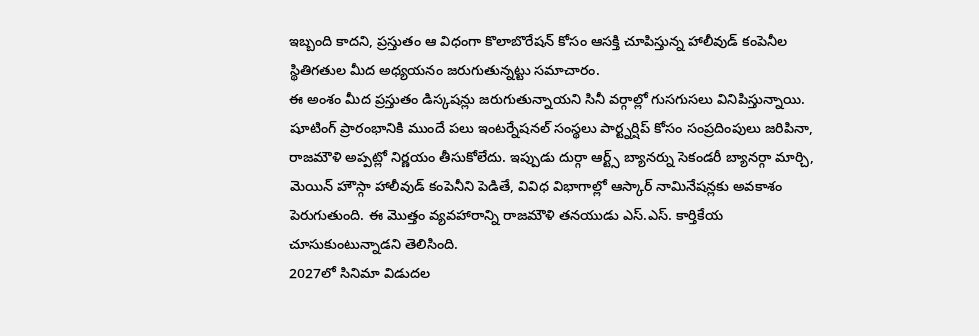ఇబ్బంది కాదని, ప్రస్తుతం ఆ విధంగా కొలాబొరేషన్ కోసం ఆసక్తి చూపిస్తున్న హాలీవుడ్ కంపెనీల స్థితిగతుల మీద అధ్యయనం జరుగుతున్నట్టు సమాచారం.
ఈ అంశం మీద ప్రస్తుతం డిస్కషన్లు జరుగుతున్నాయని సినీ వర్గాల్లో గుసగుసలు వినిపిస్తున్నాయి. షూటింగ్ ప్రారంభానికి ముందే పలు ఇంటర్నేషనల్ సంస్థలు పార్ట్నర్షిప్ కోసం సంప్రదింపులు జరిపినా, రాజమౌళి అప్పట్లో నిర్ణయం తీసుకోలేదు. ఇప్పుడు దుర్గా ఆర్ట్స్ బ్యానర్ను సెకండరీ బ్యానర్గా మార్చి, మెయిన్ హౌస్గా హాలీవుడ్ కంపెనీని పెడితే, వివిధ విభాగాల్లో ఆస్కార్ నామినేషన్లకు అవకాశం పెరుగుతుంది. ఈ మొత్తం వ్యవహారాన్ని రాజమౌళి తనయుడు ఎస్.ఎస్. కార్తికేయ చూసుకుంటున్నాడని తెలిసింది.
2027లో సినిమా విడుదల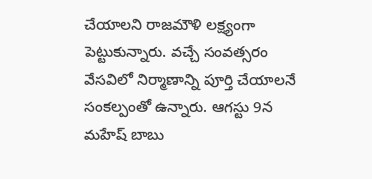చేయాలని రాజమౌళి లక్ష్యంగా పెట్టుకున్నారు. వచ్చే సంవత్సరం వేసవిలో నిర్మాణాన్ని పూర్తి చేయాలనే సంకల్పంతో ఉన్నారు. ఆగస్టు 9న మహేష్ బాబు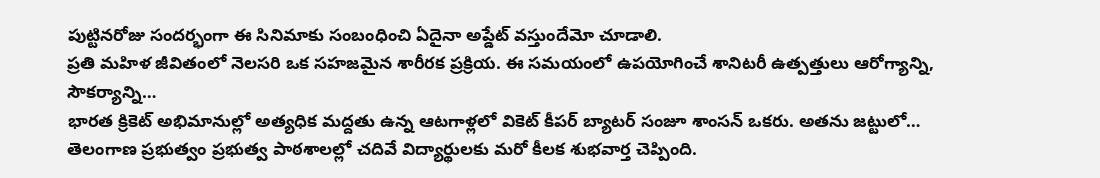పుట్టినరోజు సందర్భంగా ఈ సినిమాకు సంబంధించి ఏదైనా అప్డేట్ వస్తుందేమో చూడాలి.
ప్రతి మహిళ జీవితంలో నెలసరి ఒక సహజమైన శారీరక ప్రక్రియ. ఈ సమయంలో ఉపయోగించే శానిటరీ ఉత్పత్తులు ఆరోగ్యాన్ని, సౌకర్యాన్ని…
భారత క్రికెట్ అభిమానుల్లో అత్యధిక మద్దతు ఉన్న ఆటగాళ్లలో వికెట్ కీపర్ బ్యాటర్ సంజూ శాంసన్ ఒకరు. అతను జట్టులో…
తెలంగాణ ప్రభుత్వం ప్రభుత్వ పాఠశాలల్లో చదివే విద్యార్థులకు మరో కీలక శుభవార్త చెప్పింది.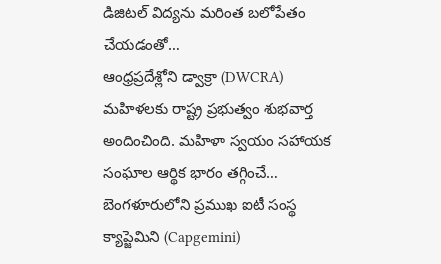డిజిటల్ విద్యను మరింత బలోపేతం చేయడంతో…
ఆంధ్రప్రదేశ్లోని డ్వాక్రా (DWCRA) మహిళలకు రాష్ట్ర ప్రభుత్వం శుభవార్త అందించింది. మహిళా స్వయం సహాయక సంఘాల ఆర్థిక భారం తగ్గించే…
బెంగళూరులోని ప్రముఖ ఐటీ సంస్థ క్యాప్జెమిని (Capgemini)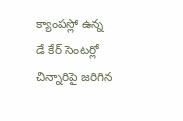క్యాంపస్లో ఉన్న డే కేర్ సెంటర్లో చిన్నారిపై జరిగిన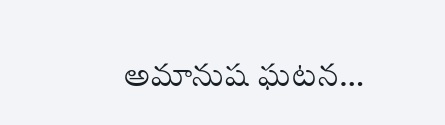అమానుష ఘటన…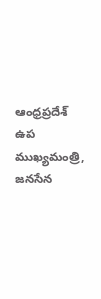ఆంధ్రప్రదేశ్ ఉప ముఖ్యమంత్రి, జనసేన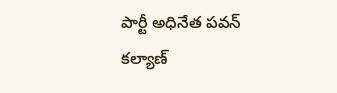పార్టీ అధినేత పవన్ కల్యాణ్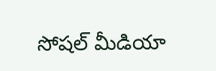సోషల్ మీడియా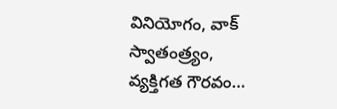వినియోగం, వాక్ స్వాతంత్ర్యం, వ్యక్తిగత గౌరవం…